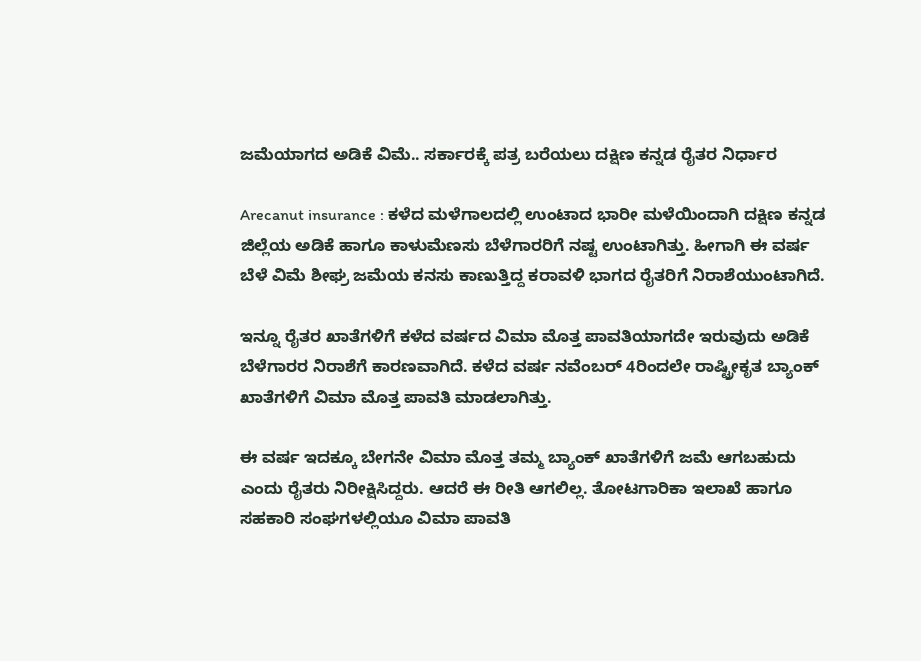ಜಮೆಯಾಗದ ಅಡಿಕೆ ವಿಮೆ.. ಸರ್ಕಾರಕ್ಕೆ ಪತ್ರ ಬರೆಯಲು ದಕ್ಷಿಣ ಕನ್ನಡ ರೈತರ ನಿರ್ಧಾರ

Arecanut insurance : ಕಳೆದ ಮಳೆಗಾಲದಲ್ಲಿ ಉಂಟಾದ ಭಾರೀ ಮಳೆಯಿಂದಾಗಿ ದಕ್ಷಿಣ ಕನ್ನಡ ಜಿಲ್ಲೆಯ ಅಡಿಕೆ ಹಾಗೂ ಕಾಳುಮೆಣಸು ಬೆಳೆಗಾರರಿಗೆ ನಷ್ಟ ಉಂಟಾಗಿತ್ತು. ಹೀಗಾಗಿ ಈ ವರ್ಷ ಬೆಳೆ ವಿಮೆ ಶೀಘ್ರ ಜಮೆಯ ಕನಸು ಕಾಣುತ್ತಿದ್ದ ಕರಾವಳಿ ಭಾಗದ ರೈತರಿಗೆ ನಿರಾಶೆಯುಂಟಾಗಿದೆ.

ಇನ್ನೂ ರೈತರ ಖಾತೆಗಳಿಗೆ ಕಳೆದ ವರ್ಷದ ವಿಮಾ ಮೊತ್ತ ಪಾವತಿಯಾಗದೇ ಇರುವುದು ಅಡಿಕೆ ಬೆಳೆಗಾರರ ನಿರಾಶೆಗೆ ಕಾರಣವಾಗಿದೆ. ಕಳೆದ ವರ್ಷ ನವೆಂಬರ್ 4ರಿಂದಲೇ ರಾಷ್ಟ್ರೀಕೃತ ಬ್ಯಾಂಕ್ ಖಾತೆಗಳಿಗೆ ವಿಮಾ ಮೊತ್ತ ಪಾವತಿ ಮಾಡಲಾಗಿತ್ತು.

ಈ ವರ್ಷ ಇದಕ್ಕೂ ಬೇಗನೇ ವಿಮಾ ಮೊತ್ತ ತಮ್ಮ ಬ್ಯಾಂಕ್ ಖಾತೆಗಳಿಗೆ ಜಮೆ ಆಗಬಹುದು ಎಂದು ರೈತರು ನಿರೀಕ್ಷಿಸಿದ್ದರು. ಆದರೆ ಈ ರೀತಿ ಆಗಲಿಲ್ಲ. ತೋಟಗಾರಿಕಾ ಇಲಾಖೆ ಹಾಗೂ ಸಹಕಾರಿ ಸಂಘಗಳಲ್ಲಿಯೂ ವಿಮಾ ಪಾವತಿ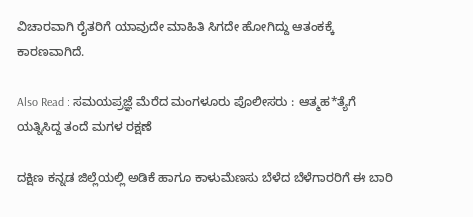ವಿಚಾರವಾಗಿ ರೈತರಿಗೆ ಯಾವುದೇ ಮಾಹಿತಿ ಸಿಗದೇ ಹೋಗಿದ್ದು ಆತಂಕಕ್ಕೆ ಕಾರಣವಾಗಿದೆ.

Also Read : ಸಮಯಪ್ರಜ್ಞೆ ಮೆರೆದ ಮಂಗಳೂರು ಪೊಲೀಸರು : ಆತ್ಮಹ*ತ್ಯೆಗೆ ಯತ್ನಿಸಿದ್ದ ತಂದೆ ಮಗಳ ರಕ್ಷಣೆ

ದಕ್ಷಿಣ ಕನ್ನಡ ಜಿಲ್ಲೆಯಲ್ಲಿ ಅಡಿಕೆ ಹಾಗೂ ಕಾಳುಮೆಣಸು ಬೆಳೆದ ಬೆಳೆಗಾರರಿಗೆ ಈ ಬಾರಿ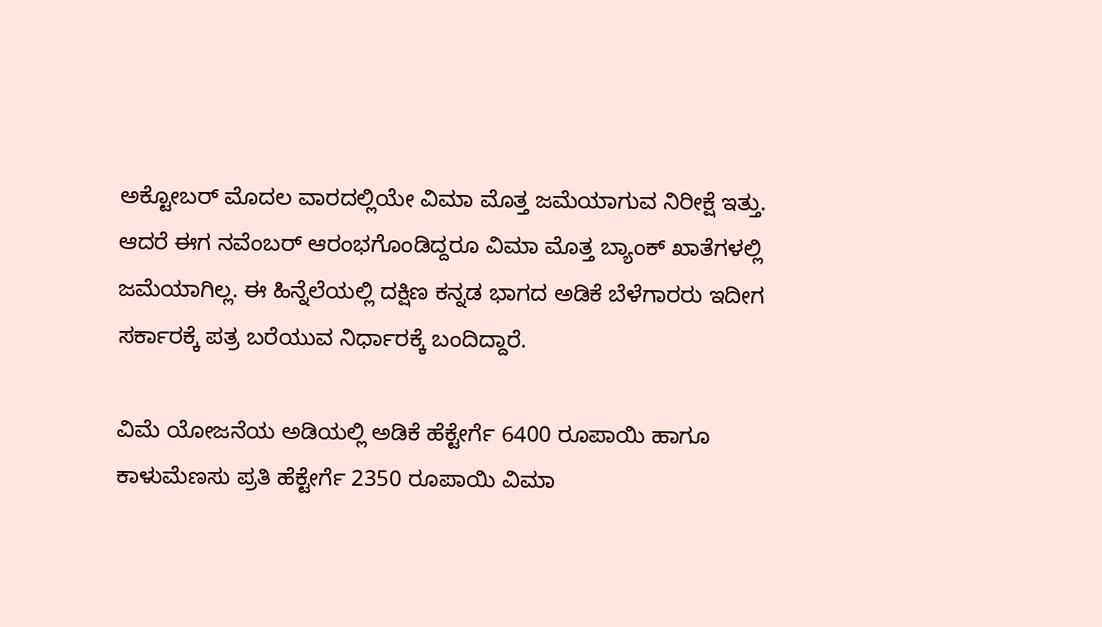ಅಕ್ಟೋಬರ್ ಮೊದಲ ವಾರದಲ್ಲಿಯೇ ವಿಮಾ ಮೊತ್ತ ಜಮೆಯಾಗುವ ನಿರೀಕ್ಷೆ ಇತ್ತು. ಆದರೆ ಈಗ ನವೆಂಬರ್ ಆರಂಭಗೊಂಡಿದ್ದರೂ ವಿಮಾ ಮೊತ್ತ ಬ್ಯಾಂಕ್ ಖಾತೆಗಳಲ್ಲಿ ಜಮೆಯಾಗಿಲ್ಲ. ಈ ಹಿನ್ನೆಲೆಯಲ್ಲಿ ದಕ್ಷಿಣ ಕನ್ನಡ ಭಾಗದ ಅಡಿಕೆ ಬೆಳೆಗಾರರು ಇದೀಗ ಸರ್ಕಾರಕ್ಕೆ ಪತ್ರ ಬರೆಯುವ ನಿರ್ಧಾರಕ್ಕೆ ಬಂದಿದ್ದಾರೆ.

ವಿಮೆ ಯೋಜನೆಯ ಅಡಿಯಲ್ಲಿ ಅಡಿಕೆ ಹೆಕ್ಟೇರ್ಗೆ 6400 ರೂಪಾಯಿ ಹಾಗೂ ಕಾಳುಮೆಣಸು ಪ್ರತಿ ಹೆಕ್ಟೇರ್ಗೆ 2350 ರೂಪಾಯಿ ವಿಮಾ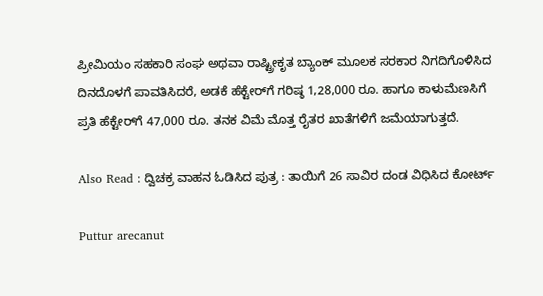ಪ್ರೀಮಿಯಂ ಸಹಕಾರಿ ಸಂಘ ಅಥವಾ ರಾಷ್ಟ್ರೀಕೃತ ಬ್ಯಾಂಕ್‌ ಮೂಲಕ ಸರಕಾರ ನಿಗದಿಗೊಳಿಸಿದ ದಿನದೊಳಗೆ ಪಾವತಿಸಿದರೆ, ಅಡಕೆ ಹೆಕ್ಟೇರ್‌ಗೆ ಗರಿಷ್ಠ 1,28,000 ರೂ. ಹಾಗೂ ಕಾಳುಮೆಣಸಿಗೆ ಪ್ರತಿ ಹೆಕ್ಟೇರ್‌ಗೆ 47,000 ರೂ. ತನಕ ವಿಮೆ ಮೊತ್ತ ರೈತರ ಖಾತೆಗಳಿಗೆ ಜಮೆಯಾಗುತ್ತದೆ.

Also Read : ದ್ವಿಚಕ್ರ ವಾಹನ ಓಡಿಸಿದ ಪುತ್ರ : ತಾಯಿಗೆ 26 ಸಾವಿರ ದಂಡ ವಿಧಿಸಿದ ಕೋರ್ಟ್‌

Puttur arecanut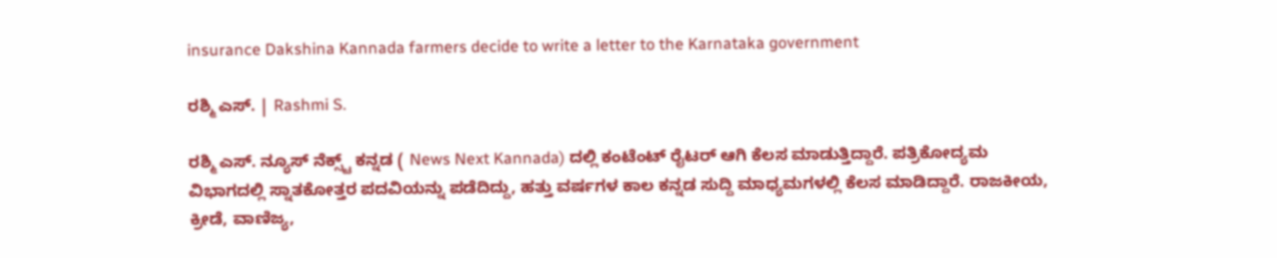insurance Dakshina Kannada farmers decide to write a letter to the Karnataka government

ರಶ್ಮಿ ಎಸ್. | Rashmi S.

ರಶ್ಮಿ ಎಸ್. ನ್ಯೂಸ್‌ ನೆಕ್ಸ್ಟ್‌ ಕನ್ನಡ ( News Next Kannada) ದಲ್ಲಿ ಕಂಟೆಂಟ್‌ ರೈಟರ್‌ ಆಗಿ ಕೆಲಸ ಮಾಡುತ್ತಿದ್ದಾರೆ. ಪತ್ರಿಕೋದ್ಯಮ ವಿಭಾಗದಲ್ಲಿ ಸ್ನಾತಕೋತ್ತರ ಪದವಿಯನ್ನು ಪಡೆದಿದ್ದು, ಹತ್ತು ವರ್ಷಗಳ ಕಾಲ ಕನ್ನಡ ಸುದ್ದಿ ಮಾಧ್ಯಮಗಳಲ್ಲಿ ಕೆಲಸ ಮಾಡಿದ್ದಾರೆ. ರಾಜಕೀಯ, ಕ್ರೀಡೆ, ವಾಣಿಜ್ಯ,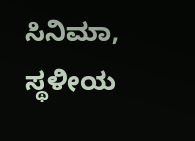ಸಿನಿಮಾ, ಸ್ಥಳೀಯ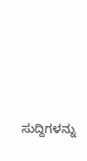ಸುದ್ದಿಗಳನ್ನು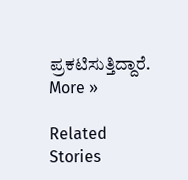ಪ್ರಕಟಿಸುತ್ತಿದ್ದಾರೆ. More »

Related Stories